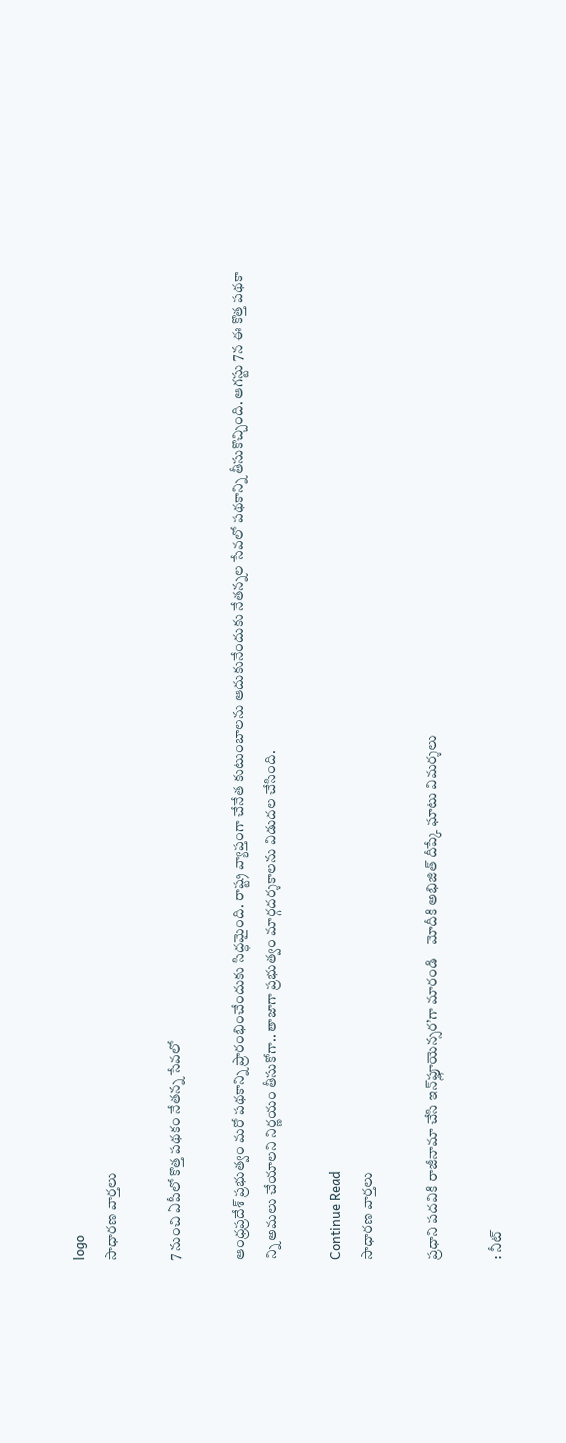logo
సాధారణ వార్తలు

7 నుంచి ఏపీలో కొత్త పథకం నేతన్న సేవలో

ఆంధ్రప్రదేశ్ ప్రభుత్వం మరో పథకాన్ని ప్రారంభించేందుకు సిద్ధమైంది. రాష్ట్ర వ్యాప్తంగా చేనేత కుటుంబాలను ఆదుకునేందుకు నేతన్నల సేవలో పథకాన్ని తీసుకొచ్చింది. ఆగస్టు 7న ఈ కొత్త పథకా న్ని అమలు చేయాలని నిర్ణయం తీసుకోగా.. తాజాగా ప్రభుత్వం మార్గదర్శకాలను విడుదల చేసింది.

Continue Read
సాధారణ వార్తలు

ప్రధాని పదవికి రాజీనామా చేసి ఇన్‌ఫ్లూయెన్సర’గా మారండి    మోదీకి అభిజిత్ దీప్కే ఘాటు విమర్శలు

: నీట్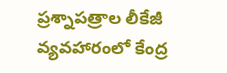ప్రశ్నాపత్రాల లీకేజీ వ్యవహారంలో కేంద్ర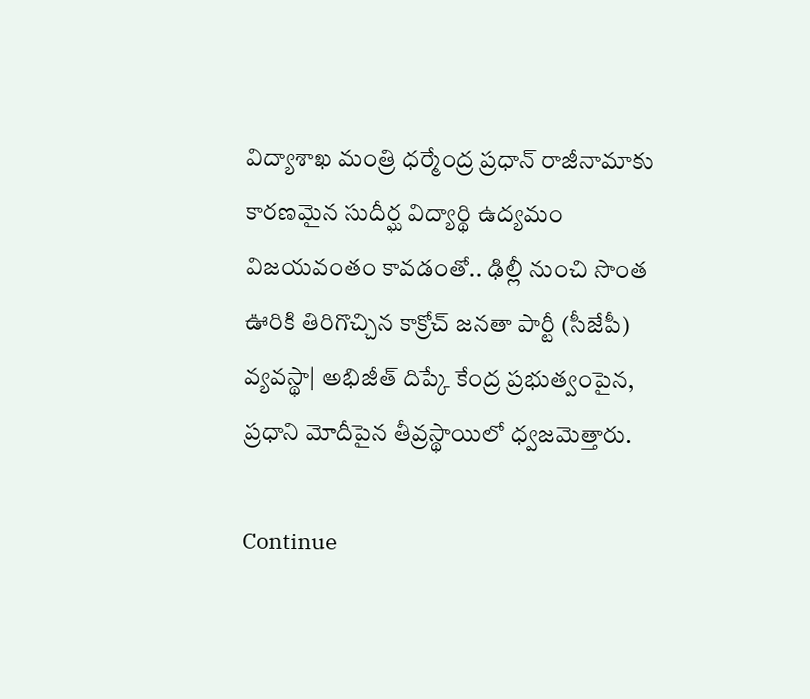విద్యాశాఖ మంత్రి ధర్మేంద్ర ప్రధాన్ రాజీనామాకు కారణమైన సుదీర్ఘ విద్యార్థి ఉద్యమం విజయవంతం కావడంతో.. ఢిల్లీ నుంచి సొంత ఊరికి తిరిగొచ్చిన కాక్రోచ్ జనతా పార్టీ (సీజేపీ) వ్యవస్థా| అభిజీత్ దిప్కే కేంద్ర ప్రభుత్వంపైన, ప్రధాని మోదీపైన తీవ్రస్థాయిలో ధ్వజమెత్తారు.

Continue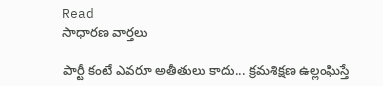Read
సాధారణ వార్తలు

పార్టీ కంటే ఎవరూ అతీతులు కాదు... క్రమశిక్షణ ఉల్లంఘిస్తే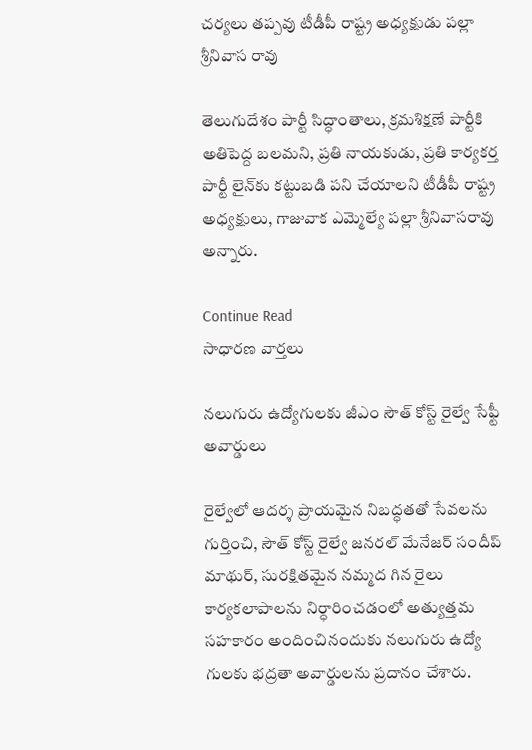చర్యలు తప్పవు టీడీపీ రాష్ట్ర అధ్యక్షుడు పల్లా శ్రీనివాస రావు

తెలుగుదేశం పార్టీ సిద్ధాంతాలు, క్రమశిక్షణే పార్టీకి అతిపెద్ద బలమని, ప్రతి నాయకుడు, ప్రతి కార్యకర్త పార్టీ లైన్‌కు కట్టుబడి పని చేయాలని టీడీపీ రాష్ట్ర అధ్యక్షులు, గాజువాక ఎమ్మెల్యే పల్లా శ్రీనివాసరావు అన్నారు.

Continue Read
సాధారణ వార్తలు

నలుగురు ఉద్యోగులకు జీఎం సౌత్ కోస్ట్ రైల్వే సేఫ్టీ అవార్డులు

రైల్వేలో ఆదర్శ ప్రాయమైన నిబద్ధతతో సేవలను గుర్తించి, సౌత్ కోస్ట్ రైల్వే జనరల్ మేనేజర్ సందీప్ మాథుర్, సురక్షితమైన నమ్మద గిన రైలు కార్యకలాపాలను నిర్ధారించడంలో అత్యుత్తమ సహకారం అందించినందుకు నలుగురు ఉద్యో గులకు భద్రతా అవార్డులను ప్రదానం చేశారు.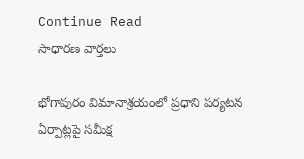Continue Read
సాధారణ వార్తలు

భోగాపురం విమానాశ్రయంలో ప్రధాని పర్యటన ఏర్పాట్లపై సమీక్ష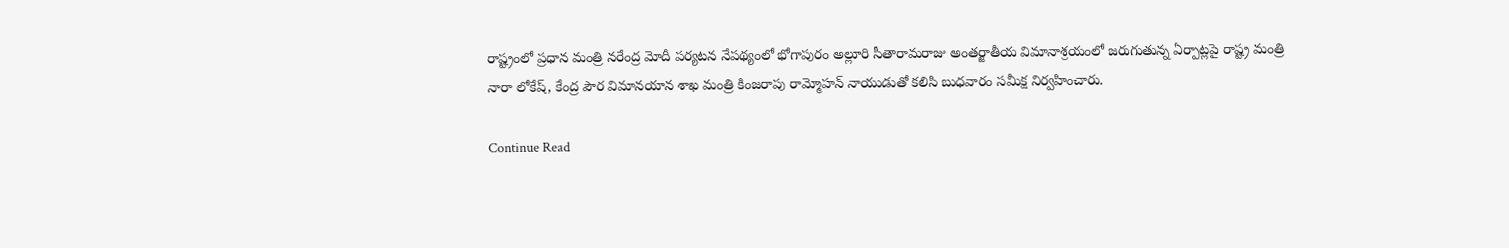రాష్ట్రంలో ప్రధాన మంత్రి నరేంద్ర మోదీ పర్యటన నేపథ్యంలో భోగాపురం అల్లూరి సీతారామరాజు అంతర్జాతీయ విమానాశ్రయంలో జరుగుతున్న ఏర్పాట్లపై రాష్ట్ర మంత్రి నారా లోకేష్, కేంద్ర పౌర విమానయాన శాఖ మంత్రి కింజరాపు రామ్మోహన్ నాయుడుతో కలిసి బుధవారం సమీక్ష నిర్వహించారు.

Continue Read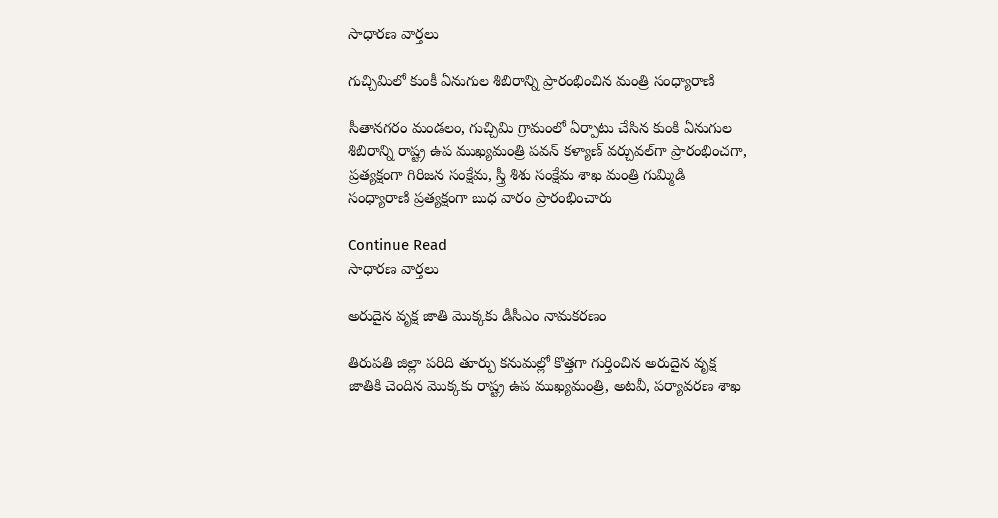సాధారణ వార్తలు

గుచ్చిమిలో కుంకీ ఏనుగుల శిబిరాన్ని ప్రారంభించిన మంత్రి సంధ్యారాణి

సీతానగరం మండలం, గుచ్చిమి గ్రామంలో ఏర్పాటు చేసిన కుంకి ఏనుగుల శిబిరాన్ని రాష్ట్ర ఉప ముఖ్యమంత్రి పవన్ కళ్యాణ్ వర్చువల్‌గా ప్రారంభించగా, ప్రత్యక్షంగా గిరిజన సంక్షేమ, స్త్రీ శిశు సంక్షేమ శాఖ మంత్రి గుమ్మిడి సంధ్యారాణి ప్రత్యక్షంగా బుధ వారం ప్రారంభించారు

Continue Read
సాధారణ వార్తలు

అరుదైన వృక్ష జాతి మొక్కకు డీసీఎం నామకరణం

తిరుపతి జిల్లా పరిది తూర్పు కనుమల్లో కొత్తగా గుర్తించిన అరుదైన వృక్ష జాతికి చెందిన మొక్కకు రాష్ట్ర ఉప ముఖ్యమంత్రి, అటవీ, పర్యావరణ శాఖ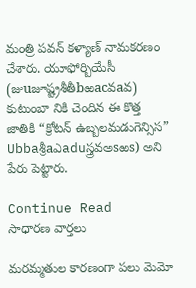మంత్రి పవన్ కళ్యాణ్ నామకరణం చేశారు. యూఫోర్బియేసీ (జుuజూష్ట్రశీతీbఱacవaవ) కుటుంబా నికి చెందిన ఈ కొత్త జాతికి “క్రోటన్ ఉబ్బలమడుగెన్సిస” Ubbaశ్రీaఎaduస్త్రవఅsఱs) అని పేరు పెట్టారు.

Continue Read
సాధారణ వార్తలు

మరమ్మతుల కారణంగా పలు మెమో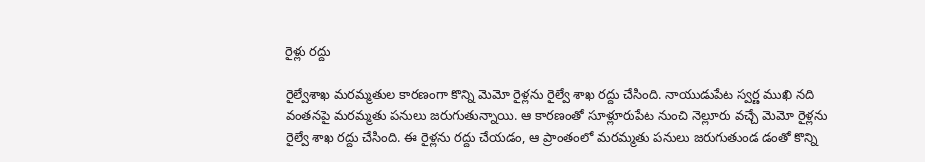రైళ్లు రద్దు

రైల్వేశాఖ మరమ్మతుల కారణంగా కొన్ని మెమో రైళ్లను రైల్వే శాఖ రద్దు చేసింది. నాయుడుపేట స్వర్ణ ముఖి నది వంతనపై మరమ్మతు పనులు జరుగుతున్నాయి. ఆ కారణంతో సూళ్లూరుపేట నుంచి నెల్లూరు వచ్చే మెమో రైళ్లను రైల్వే శాఖ రద్దు చేసింది. ఈ రైళ్లను రద్దు చేయడం, ఆ ప్రాంతంలో మరమ్మతు పనులు జరుగుతుండ డంతో కొన్ని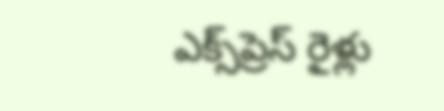ఎక్స్‌ప్రెస్ రైళ్లు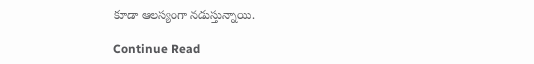కూడా ఆలస్యంగా నడుస్తున్నాయి.

Continue Read